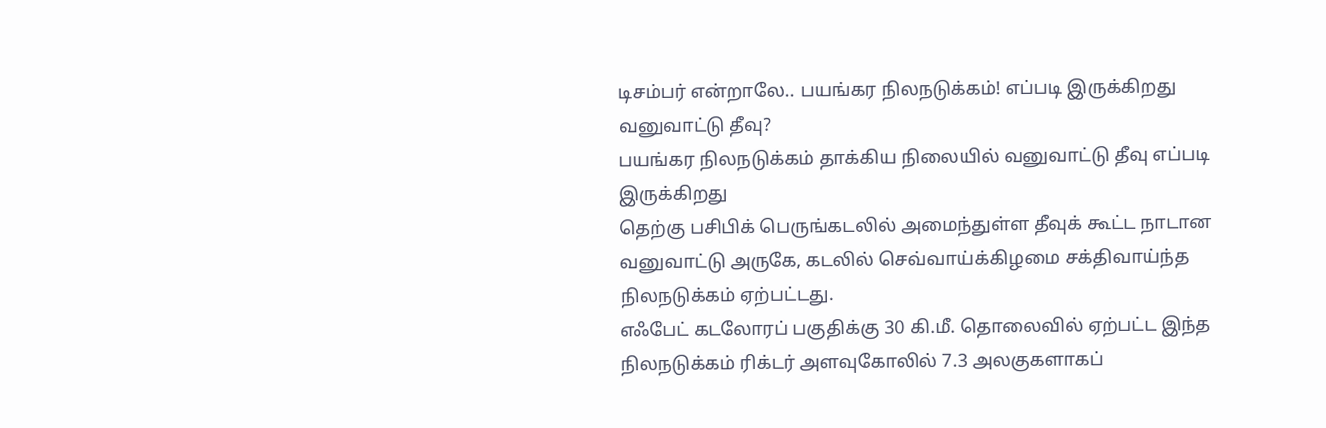டிசம்பர் என்றாலே.. பயங்கர நிலநடுக்கம்! எப்படி இருக்கிறது வனுவாட்டு தீவு?
பயங்கர நிலநடுக்கம் தாக்கிய நிலையில் வனுவாட்டு தீவு எப்படி இருக்கிறது
தெற்கு பசிபிக் பெருங்கடலில் அமைந்துள்ள தீவுக் கூட்ட நாடான வனுவாட்டு அருகே, கடலில் செவ்வாய்க்கிழமை சக்திவாய்ந்த நிலநடுக்கம் ஏற்பட்டது.
எஃபேட் கடலோரப் பகுதிக்கு 30 கி.மீ. தொலைவில் ஏற்பட்ட இந்த நிலநடுக்கம் ரிக்டர் அளவுகோலில் 7.3 அலகுகளாகப்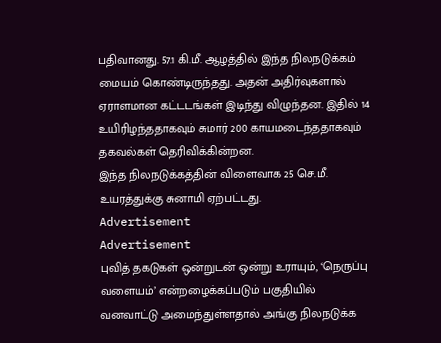பதிவானது. 57.1 கி.மீ. ஆழத்தில் இந்த நிலநடுக்கம் மையம் கொண்டிருந்தது. அதன் அதிர்வுகளால் ஏராளமான கட்டடங்கள் இடிந்து விழுந்தன. இதில் 14 உயிரிழந்ததாகவும் சுமார் 200 காயமடைந்ததாகவும் தகவல்கள் தெரிவிக்கின்றன.
இந்த நிலநடுக்கத்தின் விளைவாக 25 செ.மீ. உயரத்துக்கு சுனாமி ஏற்பட்டது.
Advertisement
Advertisement
புவித் தகடுகள் ஒன்றுடன் ஒன்று உராயும், ‘நெருப்பு வளையம்’ என்றழைக்கப்படும் பகுதியில் வனவாட்டு அமைந்துள்ளதால் அங்கு நிலநடுக்க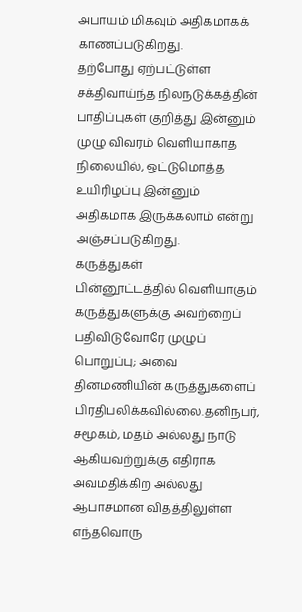அபாயம் மிகவும் அதிகமாகக் காணப்படுகிறது.
தற்போது ஏற்பட்டுள்ள சக்திவாய்ந்த நிலநடுக்கத்தின் பாதிப்புகள் குறித்து இன்னும் முழு விவரம் வெளியாகாத நிலையில், ஒட்டுமொத்த உயிரிழப்பு இன்னும் அதிகமாக இருக்கலாம் என்று அஞ்சப்படுகிறது.
கருத்துகள்
பின்னூட்டத்தில் வெளியாகும் கருத்துகளுக்கு அவற்றைப் பதிவிடுவோரே முழுப் பொறுப்பு; அவை தினமணியின் கருத்துகளைப் பிரதிபலிக்கவில்லை.தனிநபர், சமூகம், மதம் அல்லது நாடு ஆகியவற்றுக்கு எதிராக அவமதிக்கிற அல்லது ஆபாசமான விதத்திலுள்ள எந்தவொரு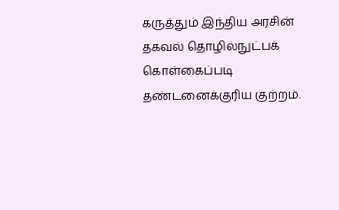கருத்தும் இந்திய அரசின் தகவல் தொழில்நுட்பக் கொள்கைப்படி தண்டனைக்குரிய குற்றம்.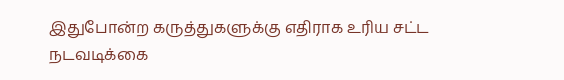இதுபோன்ற கருத்துகளுக்கு எதிராக உரிய சட்ட நடவடிக்கை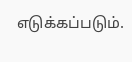எடுக்கப்படும்.